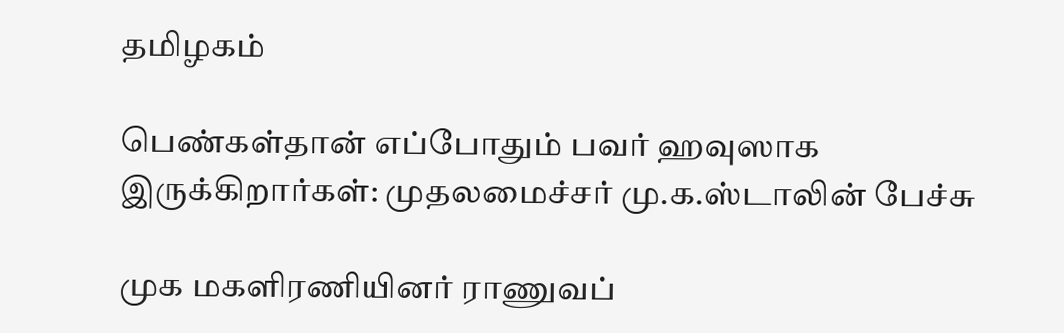தமிழகம்

பெண்கள்தான் எப்போதும் பவர் ஹவுஸாக இருக்கிறார்கள்: முதலமைச்சர் மு.க.ஸ்டாலின் பேச்சு

முக மகளிரணியினர் ராணுவப்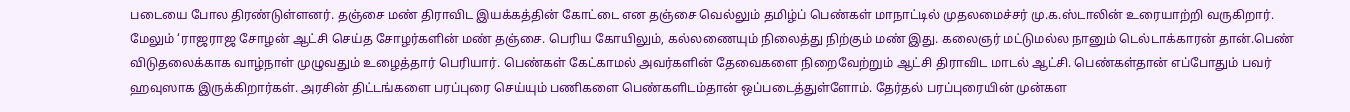படையை போல திரண்டுள்ளனர். தஞ்சை மண் திராவிட இயக்கத்தின் கோட்டை என தஞ்சை வெல்லும் தமிழ்ப் பெண்கள் மாநாட்டில் முதலமைச்சர் மு.க.ஸ்டாலின் உரையாற்றி வருகிறார். மேலும் ‘ராஜராஜ சோழன் ஆட்சி செய்த சோழர்களின் மண் தஞ்சை. பெரிய கோயிலும், கல்லணையும் நிலைத்து நிற்கும் மண் இது. கலைஞர் மட்டுமல்ல நானும் டெல்டாக்காரன் தான்.பெண் விடுதலைக்காக வாழ்நாள் முழுவதும் உழைத்தார் பெரியார். பெண்கள் கேட்காமல் அவர்களின் தேவைகளை நிறைவேற்றும் ஆட்சி திராவிட மாடல் ஆட்சி. பெண்கள்தான் எப்போதும் பவர் ஹவுஸாக இருக்கிறார்கள். அரசின் திட்டங்களை பரப்புரை செய்யும் பணிகளை பெண்களிடம்தான் ஒப்படைத்துள்ளோம். தேர்தல் பரப்புரையின் முன்கள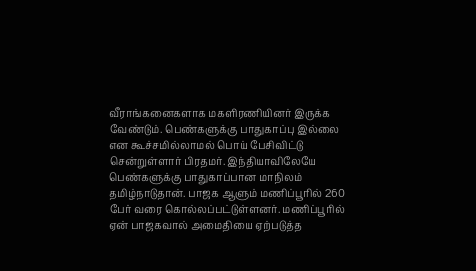வீராங்கனைகளாக மகளிரணியினர் இருக்க வேண்டும். பெண்களுக்கு பாதுகாப்பு இல்லை என கூச்சமில்லாமல் பொய் பேசிவிட்டு சென்றுள்ளார் பிரதமர். இந்தியாவிலேயே பெண்களுக்கு பாதுகாப்பான மாநிலம் தமிழ்நாடுதான். பாஜக ஆளும் மணிப்பூரில் 260 பேர் வரை கொல்லப்பட்டுள்ளனர். மணிப்பூரில் ஏன் பாஜகவால் அமைதியை ஏற்படுத்த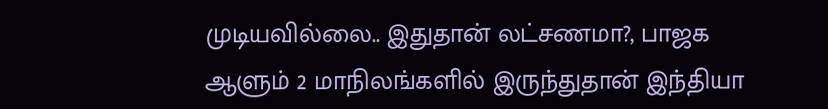முடியவில்லை.. இதுதான் லட்சணமா?, பாஜக ஆளும் 2 மாநிலங்களில் இருந்துதான் இந்தியா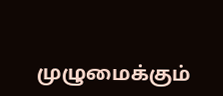முழுமைக்கும்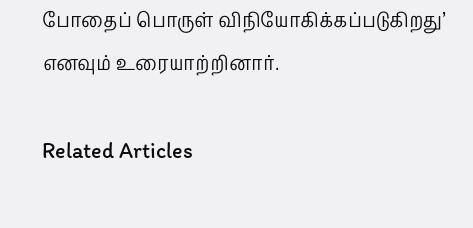போதைப் பொருள் விநியோகிக்கப்படுகிறது’ எனவும் உரையாற்றினார்.

Related Articles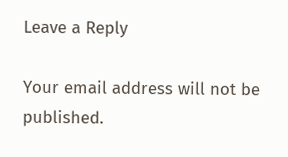Leave a Reply

Your email address will not be published.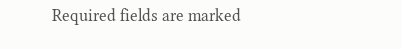Required fields are marked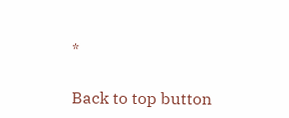*

Back to top button